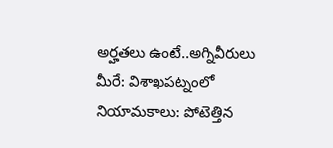అర్హతలు ఉంటే..అగ్నివీరులు మీరే: విశాఖపట్నంలో నియామకాలు: పోటెత్తిన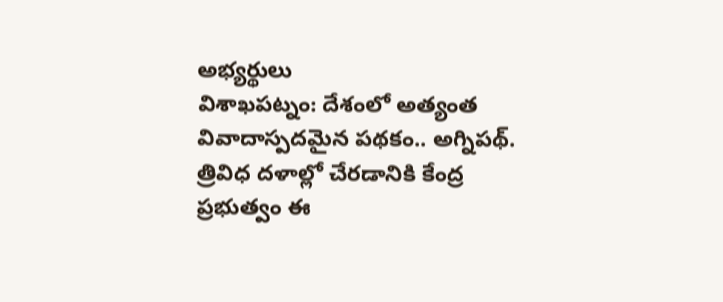అభ్యర్థులు
విశాఖపట్నం: దేశంలో అత్యంత వివాదాస్పదమైన పథకం.. అగ్నిపథ్. త్రివిధ దళాల్లో చేరడానికి కేంద్ర ప్రభుత్వం ఈ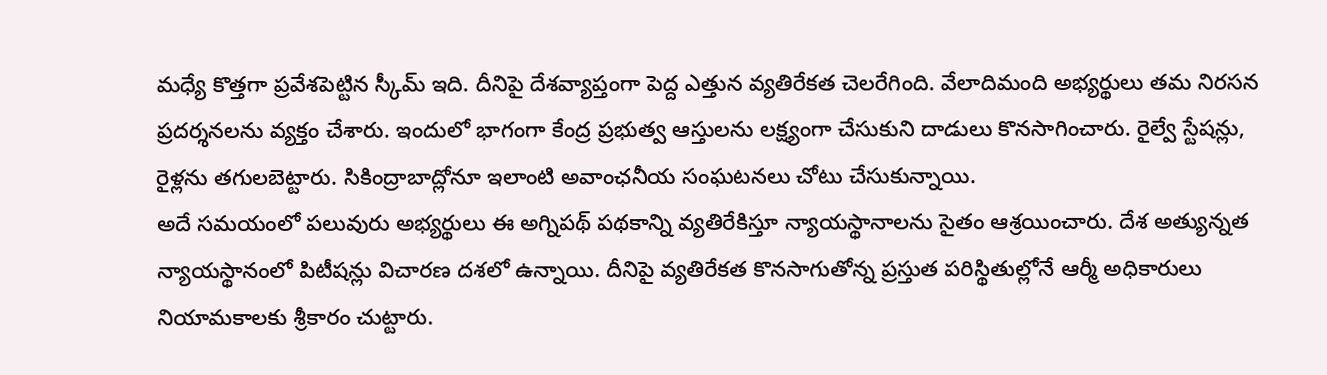మధ్యే కొత్తగా ప్రవేశపెట్టిన స్కీమ్ ఇది. దీనిపై దేశవ్యాప్తంగా పెద్ద ఎత్తున వ్యతిరేకత చెలరేగింది. వేలాదిమంది అభ్యర్థులు తమ నిరసన ప్రదర్శనలను వ్యక్తం చేశారు. ఇందులో భాగంగా కేంద్ర ప్రభుత్వ ఆస్తులను లక్ష్యంగా చేసుకుని దాడులు కొనసాగించారు. రైల్వే స్టేషన్లు, రైళ్లను తగులబెట్టారు. సికింద్రాబాద్లోనూ ఇలాంటి అవాంఛనీయ సంఘటనలు చోటు చేసుకున్నాయి.
అదే సమయంలో పలువురు అభ్యర్థులు ఈ అగ్నిపథ్ పథకాన్ని వ్యతిరేకిస్తూ న్యాయస్థానాలను సైతం ఆశ్రయించారు. దేశ అత్యున్నత న్యాయస్థానంలో పిటీషన్లు విచారణ దశలో ఉన్నాయి. దీనిపై వ్యతిరేకత కొనసాగుతోన్న ప్రస్తుత పరిస్థితుల్లోనే ఆర్మీ అధికారులు నియామకాలకు శ్రీకారం చుట్టారు.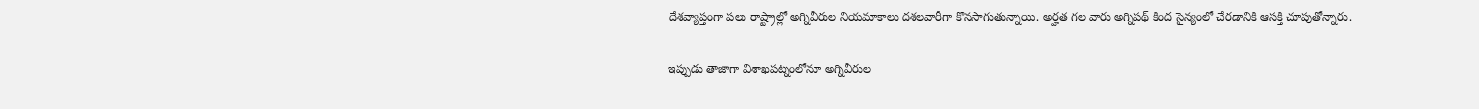దేశవ్యాప్తంగా పలు రాష్ట్రాల్లో అగ్నివీరుల నియమాకాలు దశలవారీగా కొనసాగుతున్నాయి. అర్హత గల వారు అగ్నిపథ్ కింద సైన్యంలో చేరడానికి ఆసక్తి చూపుతోన్నారు.

ఇప్పుడు తాజాగా విశాఖపట్నంలోనూ అగ్నివీరుల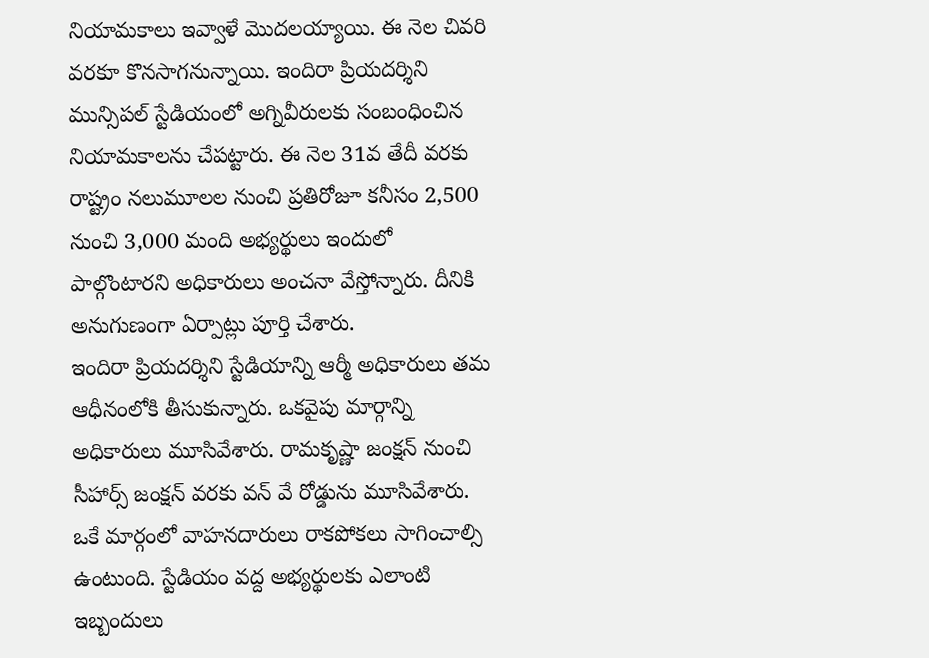నియామకాలు ఇవ్వాళే మొదలయ్యాయి. ఈ నెల చివరి వరకూ కొనసాగనున్నాయి. ఇందిరా ప్రియదర్శిని మున్సిపల్ స్టేడియంలో అగ్నివీరులకు సంబంధించిన నియామకాలను చేపట్టారు. ఈ నెల 31వ తేదీ వరకు రాష్ట్రం నలుమూలల నుంచి ప్రతిరోజూ కనీసం 2,500 నుంచి 3,000 మంది అభ్యర్థులు ఇందులో పాల్గొంటారని అధికారులు అంచనా వేస్తోన్నారు. దీనికి అనుగుణంగా ఏర్పాట్లు పూర్తి చేశారు.
ఇందిరా ప్రియదర్శిని స్టేడియాన్ని ఆర్మీ అధికారులు తమ ఆధీనంలోకి తీసుకున్నారు. ఒకవైపు మార్గాన్ని అధికారులు మూసివేశారు. రామకృష్ణా జంక్షన్ నుంచి సీహార్స్ జంక్షన్ వరకు వన్ వే రోడ్డును మూసివేశారు. ఒకే మార్గంలో వాహనదారులు రాకపోకలు సాగించాల్సి ఉంటుంది. స్టేడియం వద్ద అభ్యర్థులకు ఎలాంటి ఇబ్బందులు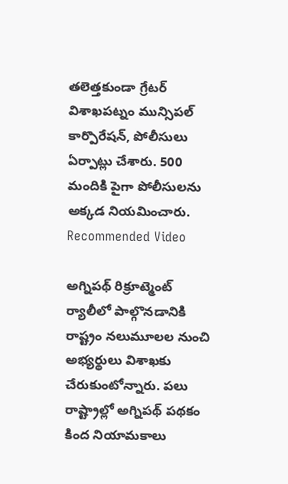తలెత్తకుండా గ్రేటర్ విశాఖపట్నం మున్సిపల్ కార్పొరేషన్, పోలీసులు ఏర్పాట్లు చేశారు. 500 మందికి పైగా పోలీసులను అక్కడ నియమించారు.
Recommended Video

అగ్నిపథ్ రిక్రూట్మెంట్ ర్యాలీలో పాల్గొనడానికి రాష్ట్రం నలుమూలల నుంచి అభ్యర్థులు విశాఖకు చేరుకుంటోన్నారు. పలు రాష్ట్రాల్లో అగ్నిపథ్ పథకం కింద నియామకాలు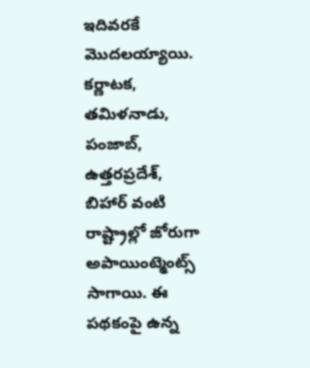ఇదివరకే మొదలయ్యాయి. కర్ణాటక, తమిళనాడు, పంజాబ్, ఉత్తరప్రదేశ్, బిహార్ వంటి రాష్ట్రాల్లో జోరుగా అపాయింట్మెంట్స్ సాగాయి. ఈ పథకంపై ఉన్న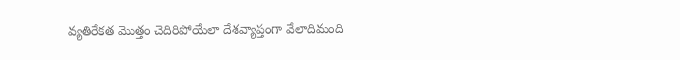వ్యతిరేకత మొత్తం చెదిరిపోయేలా దేశవ్యాప్తంగా వేలాదిమంది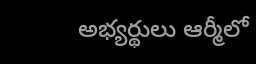అభ్యర్థులు ఆర్మీలో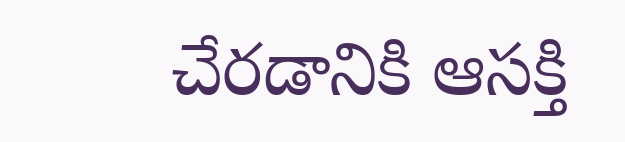చేరడానికి ఆసక్తి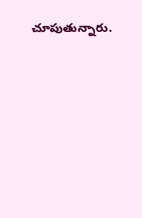చూపుతున్నారు.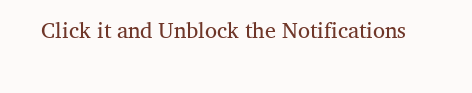Click it and Unblock the Notifications